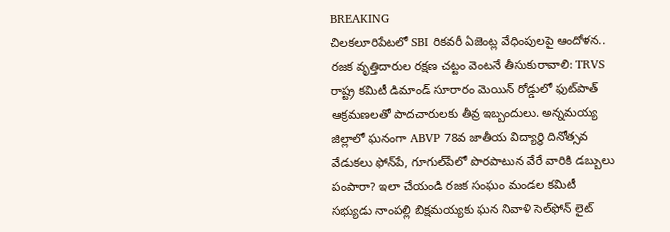BREAKING
చిలకలూరిపేటలో SBI రికవరీ ఏజెంట్ల వేధింపులపై ఆందోళన.. రజక వృత్తిదారుల రక్షణ చట్టం వెంటనే తీసుకురావాలి: TRVS రాష్ట్ర కమిటీ డిమాండ్ సూరారం మెయిన్ రోడ్డులో ఫుట్‌పాత్ ఆక్రమణలతో పాదచారులకు తీవ్ర ఇబ్బందులు. అన్నమయ్య జిల్లాలో ఘనంగా ABVP 78వ జాతీయ విద్యార్థి దినోత్సవ వేడుకలు ఫోన్‌పే, గూగుల్‌పేలో పొరపాటున వేరే వారికి డబ్బులు పంపారా? ఇలా చేయండి రజక సంఘం మండల కమిటీ సభ్యుడు నాంపల్లి బిక్షమయ్యకు ఘన నివాళి సెల్‌ఫోన్ లైట్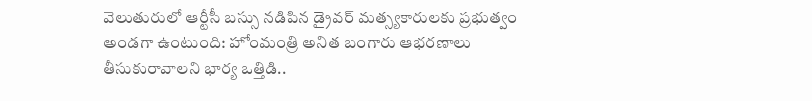వెలుతురులో ఆర్టీసీ బస్సు నడిపిన డ్రైవర్ మత్స్యకారులకు ప్రభుత్వం అండగా ఉంటుంది: హోంమంత్రి అనిత బంగారు ఆభరణాలు తీసుకురావాలని భార్య ఒత్తిడి..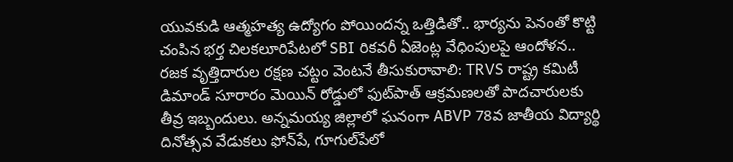యువకుడి ఆత్మహత్య ఉద్యోగం పోయిందన్న ఒత్తిడితో.. భార్యను పెనంతో కొట్టి చంపిన భర్త చిలకలూరిపేటలో SBI రికవరీ ఏజెంట్ల వేధింపులపై ఆందోళన.. రజక వృత్తిదారుల రక్షణ చట్టం వెంటనే తీసుకురావాలి: TRVS రాష్ట్ర కమిటీ డిమాండ్ సూరారం మెయిన్ రోడ్డులో ఫుట్‌పాత్ ఆక్రమణలతో పాదచారులకు తీవ్ర ఇబ్బందులు. అన్నమయ్య జిల్లాలో ఘనంగా ABVP 78వ జాతీయ విద్యార్థి దినోత్సవ వేడుకలు ఫోన్‌పే, గూగుల్‌పేలో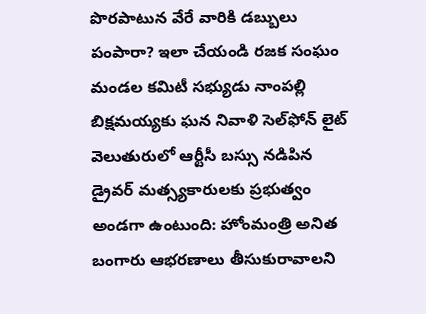పొరపాటున వేరే వారికి డబ్బులు పంపారా? ఇలా చేయండి రజక సంఘం మండల కమిటీ సభ్యుడు నాంపల్లి బిక్షమయ్యకు ఘన నివాళి సెల్‌ఫోన్ లైట్ వెలుతురులో ఆర్టీసీ బస్సు నడిపిన డ్రైవర్ మత్స్యకారులకు ప్రభుత్వం అండగా ఉంటుంది: హోంమంత్రి అనిత బంగారు ఆభరణాలు తీసుకురావాలని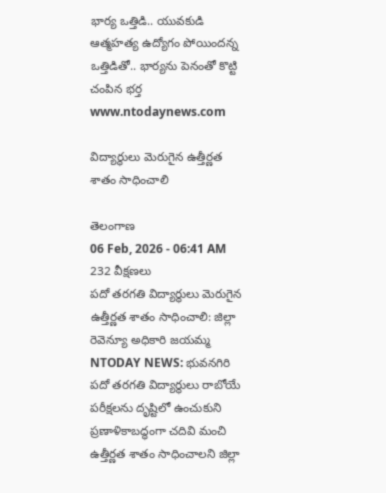భార్య ఒత్తిడి.. యువకుడి ఆత్మహత్య ఉద్యోగం పోయిందన్న ఒత్తిడితో.. భార్యను పెనంతో కొట్టి చంపిన భర్త
www.ntodaynews.com

విద్యార్థులు మెరుగైన ఉత్తీర్ణత శాతం సాధించాలి

తెలంగాణ
06 Feb, 2026 - 06:41 AM
232 వీక్షణలు
పదో తరగతి విద్యార్థులు మెరుగైన ఉత్తీర్ణత శాతం సాధించాలి: జిల్లా రెవెన్యూ అధికారి జయమ్మ NTODAY NEWS: భువనగిరి  పదో తరగతి విద్యార్థులు రాబోయే పరీక్షలను దృష్టిలో ఉంచుకుని ప్రణాళికాబద్ధంగా చదివి మంచి ఉత్తీర్ణత శాతం సాధించాలని జిల్లా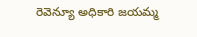రెవెన్యూ అధికారి జయమ్మ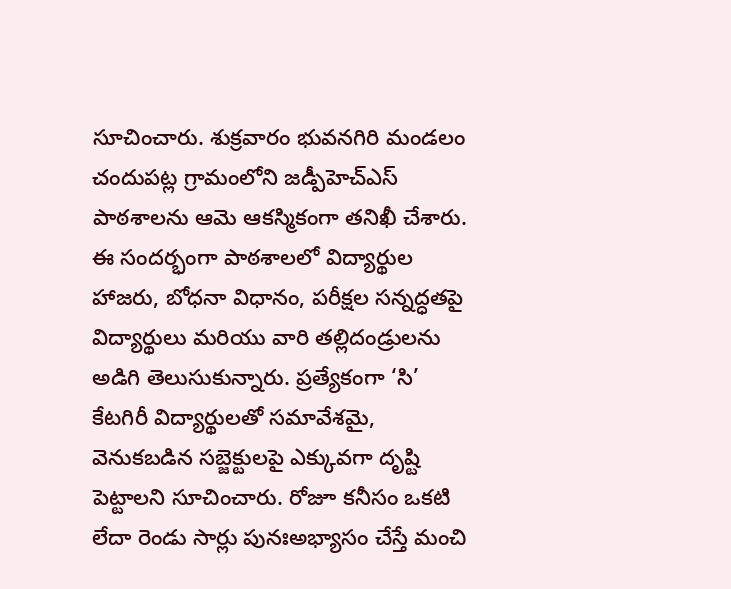సూచించారు. శుక్రవారం భువనగిరి మండలం చందుపట్ల గ్రామంలోని జడ్పీహెచ్ఎస్ పాఠశాలను ఆమె ఆకస్మికంగా తనిఖీ చేశారు. ఈ సందర్భంగా పాఠశాలలో విద్యార్థుల హాజరు, బోధనా విధానం, పరీక్షల సన్నద్ధతపై విద్యార్థులు మరియు వారి తల్లిదండ్రులను అడిగి తెలుసుకున్నారు. ప్రత్యేకంగా ‘సి’ కేటగిరీ విద్యార్థులతో సమావేశమై, వెనుకబడిన సబ్జెక్టులపై ఎక్కువగా దృష్టి పెట్టాలని సూచించారు. రోజూ కనీసం ఒకటి లేదా రెండు సార్లు పునఃఅభ్యాసం చేస్తే మంచి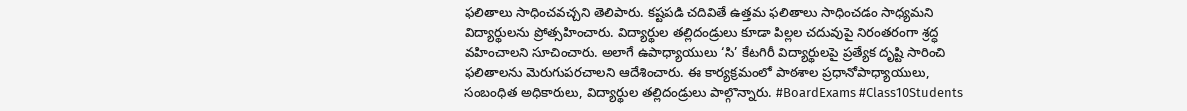ఫలితాలు సాధించవచ్చని తెలిపారు. కష్టపడి చదివితే ఉత్తమ ఫలితాలు సాధించడం సాధ్యమని విద్యార్థులను ప్రోత్సహించారు. విద్యార్థుల తల్లిదండ్రులు కూడా పిల్లల చదువుపై నిరంతరంగా శ్రద్ధ వహించాలని సూచించారు. అలాగే ఉపాధ్యాయులు ‘సి’ కేటగిరీ విద్యార్థులపై ప్రత్యేక దృష్టి సారించి ఫలితాలను మెరుగుపరచాలని ఆదేశించారు. ఈ కార్యక్రమంలో పాఠశాల ప్రధానోపాధ్యాయులు, సంబంధిత అధికారులు, విద్యార్థుల తల్లిదండ్రులు పాల్గొన్నారు. #BoardExams #Class10Students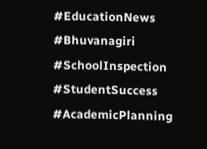#EducationNews #Bhuvanagiri #SchoolInspection #StudentSuccess #AcademicPlanning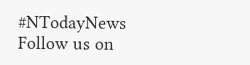#NTodayNews Follow us on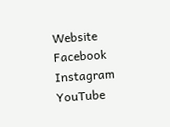Website Facebook Instagram YouTube